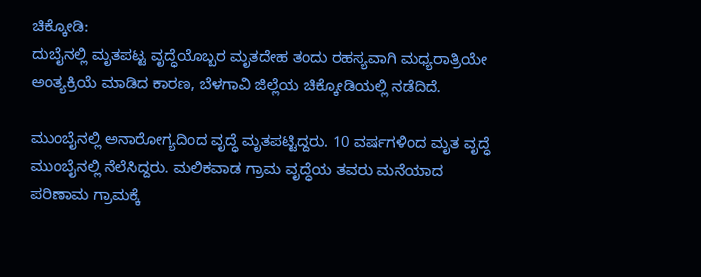ಚಿಕ್ಕೋಡಿ:
ದುಬೈನಲ್ಲಿ ಮೃತಪಟ್ಟ ವೃದ್ಧೆಯೊಬ್ಬರ ಮೃತದೇಹ ತಂದು ರಹಸ್ಯವಾಗಿ ಮಧ್ಯರಾತ್ರಿಯೇ ಅಂತ್ಯಕ್ರಿಯೆ ಮಾಡಿದ ಕಾರಣ, ಬೆಳಗಾವಿ ಜಿಲ್ಲೆಯ ಚಿಕ್ಕೋಡಿಯಲ್ಲಿ ನಡೆದಿದೆ.

ಮುಂಬೈನಲ್ಲಿ ಅನಾರೋಗ್ಯದಿಂದ ವೃದ್ಧೆ ಮೃತಪಟ್ಟಿದ್ದರು. 10 ವರ್ಷಗಳಿಂದ ಮೃತ ವೃದ್ಧೆ ಮುಂಬೈನಲ್ಲಿ ನೆಲೆಸಿದ್ದರು. ಮಲಿಕವಾಡ ಗ್ರಾಮ ವೃದ್ಧೆಯ ತವರು ಮನೆಯಾದ ಪರಿಣಾಮ ಗ್ರಾಮಕ್ಕೆ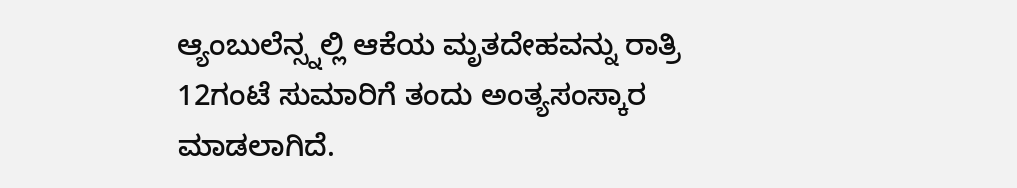ಆ್ಯಂಬುಲೆನ್ಸ್ನಲ್ಲಿ ಆಕೆಯ ಮೃತದೇಹವನ್ನು ರಾತ್ರಿ 12ಗಂಟೆ ಸುಮಾರಿಗೆ ತಂದು ಅಂತ್ಯಸಂಸ್ಕಾರ ಮಾಡಲಾಗಿದೆ.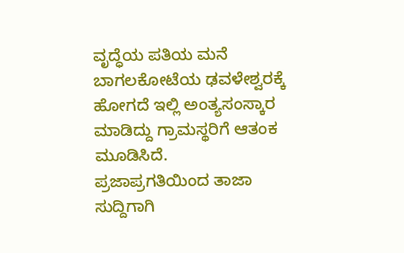ವೃದ್ಧೆಯ ಪತಿಯ ಮನೆ ಬಾಗಲಕೋಟೆಯ ಢವಳೇಶ್ವರಕ್ಕೆ ಹೋಗದೆ ಇಲ್ಲಿ ಅಂತ್ಯಸಂಸ್ಕಾರ ಮಾಡಿದ್ದು ಗ್ರಾಮಸ್ಥರಿಗೆ ಆತಂಕ ಮೂಡಿಸಿದೆ.
ಪ್ರಜಾಪ್ರಗತಿಯಿಂದ ತಾಜಾ ಸುದ್ದಿಗಾಗಿ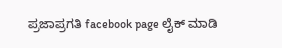ಪ್ರಜಾಪ್ರಗತಿ facebook page ಲೈಕ್ ಮಾಡಿ